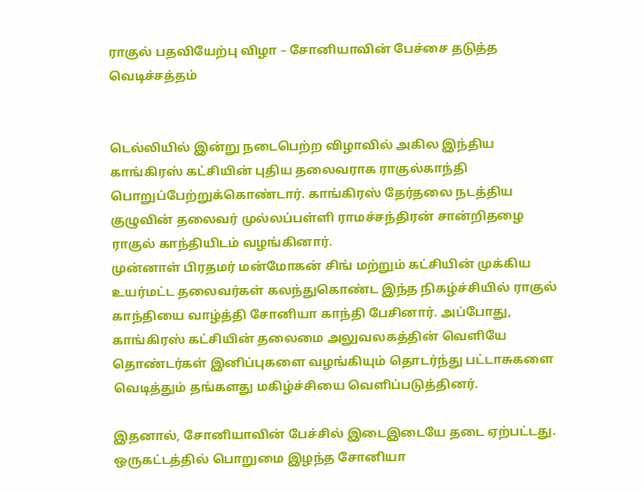ராகுல் பதவியேற்பு விழா – சோனியாவின் பேச்சை தடுத்த வெடிச்சத்தம்


டெல்லியில் இன்று நடைபெற்ற விழாவில் அகில இந்திய காங்கிரஸ் கட்சியின் புதிய தலைவராக ராகுல்காந்தி பொறுப்பேற்றுக்கொண்டார். காங்கிரஸ் தேர்தலை நடத்திய குழுவின் தலைவர் முல்லப்பள்ளி ராமச்சந்திரன் சான்றிதழை ராகுல் காந்தியிடம் வழங்கினார்.
முன்னாள் பிரதமர் மன்மோகன் சிங் மற்றும் கட்சியின் முக்கிய உயர்மட்ட தலைவர்கள் கலந்துகொண்ட இந்த நிகழ்ச்சியில் ராகுல் காந்தியை வாழ்த்தி சோனியா காந்தி பேசினார். அப்போது, காங்கிரஸ் கட்சியின் தலைமை அலுவலகத்தின் வெளியே தொண்டர்கள் இனிப்புகளை வழங்கியும் தொடர்ந்து பட்டாசுகளை வெடித்தும் தங்களது மகிழ்ச்சியை வெளிப்படுத்தினர்.

இதனால், சோனியாவின் பேச்சில் இடைஇடையே தடை ஏற்பட்டது. ஒருகட்டத்தில் பொறுமை இழந்த சோனியா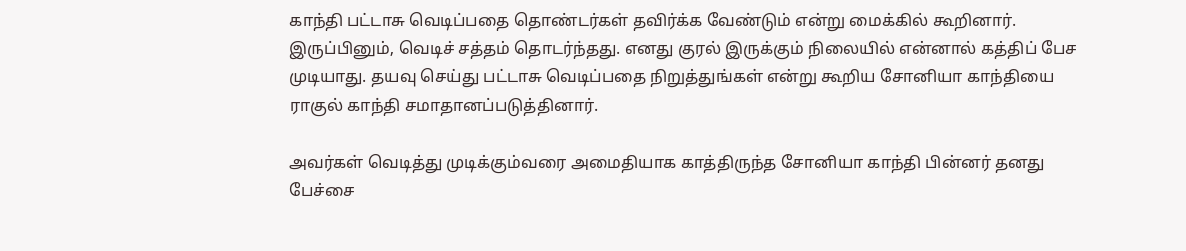காந்தி பட்டாசு வெடிப்பதை தொண்டர்கள் தவிர்க்க வேண்டும் என்று மைக்கில் கூறினார். இருப்பினும், வெடிச் சத்தம் தொடர்ந்தது. எனது குரல் இருக்கும் நிலையில் என்னால் கத்திப் பேச முடியாது. தயவு செய்து பட்டாசு வெடிப்பதை நிறுத்துங்கள் என்று கூறிய சோனியா காந்தியை ராகுல் காந்தி சமாதானப்படுத்தினார்.

அவர்கள் வெடித்து முடிக்கும்வரை அமைதியாக காத்திருந்த சோனியா காந்தி பின்னர் தனது பேச்சை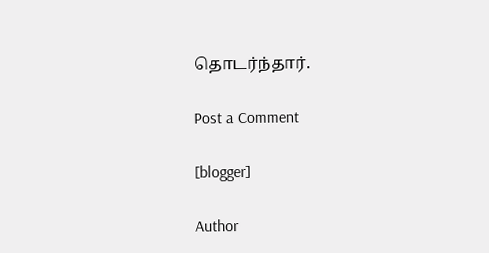தொடர்ந்தார்.

Post a Comment

[blogger]

Author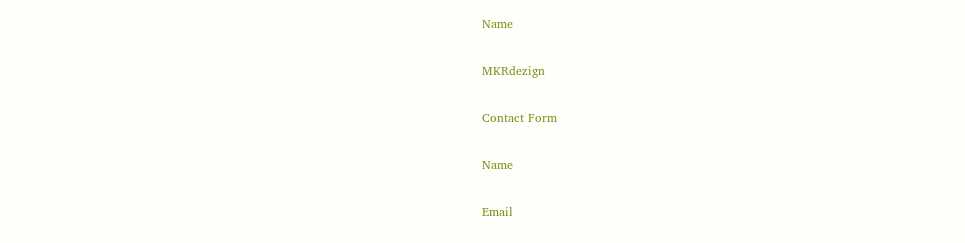Name

MKRdezign

Contact Form

Name

Email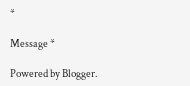*

Message *

Powered by Blogger.